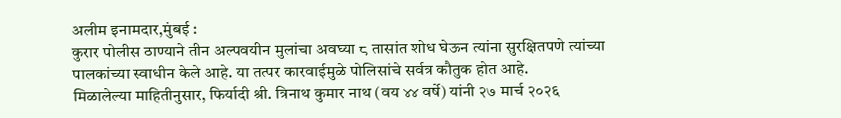अलीम इनामदार,मुंबई :
कुरार पोलीस ठाण्याने तीन अल्पवयीन मुलांचा अवघ्या ८ तासांत शोध घेऊन त्यांना सुरक्षितपणे त्यांच्या पालकांच्या स्वाधीन केले आहे. या तत्पर कारवाईमुळे पोलिसांचे सर्वत्र कौतुक होत आहे.
मिळालेल्या माहितीनुसार, फिर्यादी श्री. त्रिनाथ कुमार नाथ (वय ४४ वर्षे) यांनी २७ मार्च २०२६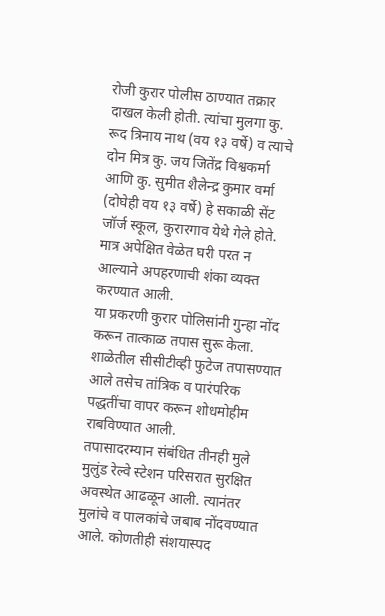रोजी कुरार पोलीस ठाण्यात तक्रार दाखल केली होती. त्यांचा मुलगा कु. रूद त्रिनाय नाथ (वय १३ वर्षे) व त्याचे दोन मित्र कु. जय जितेंद्र विश्वकर्मा आणि कु. सुमीत शैलेन्द्र कुमार वर्मा (दोघेही वय १३ वर्षे) हे सकाळी सेंट जॉर्ज स्कूल, कुरारगाव येथे गेले होते. मात्र अपेक्षित वेळेत घरी परत न आल्याने अपहरणाची शंका व्यक्त करण्यात आली.
या प्रकरणी कुरार पोलिसांनी गुन्हा नोंद करून तात्काळ तपास सुरू केला. शाळेतील सीसीटीव्ही फुटेज तपासण्यात आले तसेच तांत्रिक व पारंपरिक पद्धतींचा वापर करून शोधमोहीम राबविण्यात आली.
तपासादरम्यान संबंधित तीनही मुले मुलुंड रेल्वे स्टेशन परिसरात सुरक्षित अवस्थेत आढळून आली. त्यानंतर मुलांचे व पालकांचे जबाब नोंदवण्यात आले. कोणतीही संशयास्पद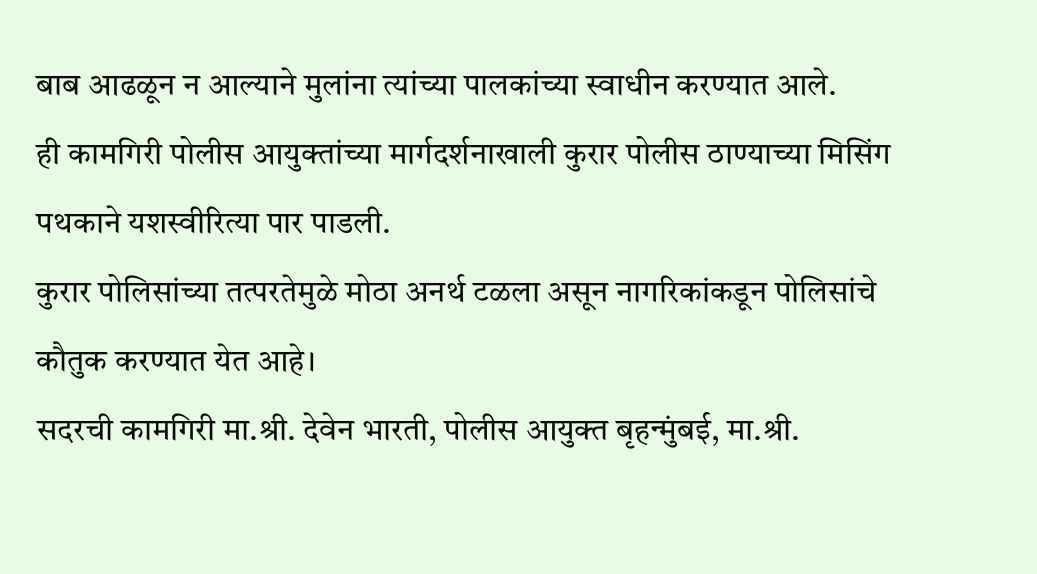बाब आढळून न आल्याने मुलांना त्यांच्या पालकांच्या स्वाधीन करण्यात आले.
ही कामगिरी पोलीस आयुक्तांच्या मार्गदर्शनाखाली कुरार पोलीस ठाण्याच्या मिसिंग पथकाने यशस्वीरित्या पार पाडली.
कुरार पोलिसांच्या तत्परतेमुळे मोठा अनर्थ टळला असून नागरिकांकडून पोलिसांचे कौतुक करण्यात येत आहे।
सदरची कामगिरी मा.श्री. देवेन भारती, पोलीस आयुक्त बृहन्मुंबई, मा.श्री.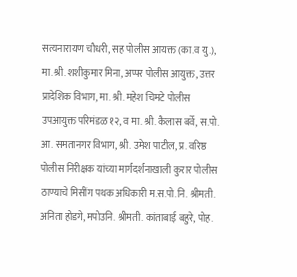सत्यनारायण चौधरी, सह पोलीस आयक्त (का.व यु.), मा.श्री. शशीकुमार मिना, अप्पर पोलीस आयुक्त, उत्तर प्रादेशिक विभाग, मा. श्री. महेश चिमटे पोलीस उपआयुक्त परिमंडळ १२, व मा. श्री. कैलास बर्वे, स.पो. आ. समतानगर विभाग, श्री. उमेश पाटील, प्र. वरिष्ठ पोलीस निरीक्षक यांच्या मार्गदर्शनाखाली कुरार पोलीस ठाण्याचे मिसींग पथक अधिकारी म.स.पो.नि. श्रीमती. अनिता होडगे, मपोउनि. श्रीमती. कांताबाई बहुरे, पोह.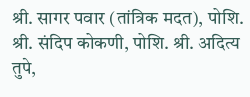श्री. सागर पवार (तांत्रिक मदत), पोशि. श्री. संदिप कोकणी, पोशि. श्री. अदित्य तुपे,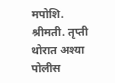मपोशि. श्रीमती. तृप्ती थोरात अश्या पोलीस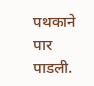पथकाने पार पाडली.